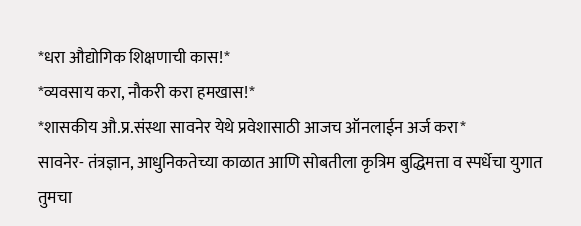*धरा औद्योगिक शिक्षणाची कास!*
*व्यवसाय करा, नौकरी करा हमखास!*
*शासकीय औ.प्र.संस्था सावनेर येथे प्रवेशासाठी आजच ऑनलाईन अर्ज करा*
सावनेर- तंत्रज्ञान, आधुनिकतेच्या काळात आणि सोबतीला कृत्रिम बुद्धिमत्ता व स्पर्धेचा युगात तुमचा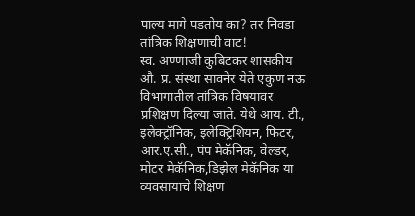पाल्य मागे पडतोय का? तर निवडा तांत्रिक शिक्षणाची वाट!
स्व. अण्णाजी कुबिटकर शासकीय औ. प्र. संस्था सावनेर येते एकुण नऊ विभागातील तांत्रिक विषयावर प्रशिक्षण दिल्या जाते. येथे आय. टी., इलेक्ट्रॉनिक, इलेक्ट्रिशियन, फिटर, आर.ए.सी., पंप मेकॅनिक, वेल्डर, मोटर मेकॅनिक,डिझेल मेकॅनिक या व्यवसायाचे शिक्षण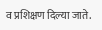व प्रशिक्षण दिल्या जाते.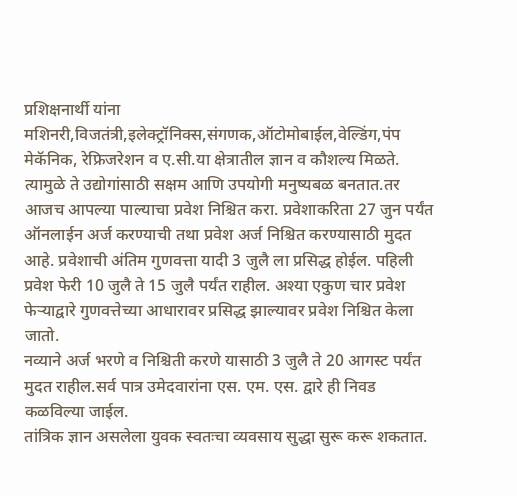प्रशिक्षनार्थी यांना मशिनरी,विजतंत्री,इलेक्ट्रॉनिक्स,संगणक,ऑटोमोबाईल,वेल्डिंग,पंप मेकॅनिक, रेफ्रिजरेशन व ए.सी.या क्षेत्रातील ज्ञान व कौशल्य मिळते. त्यामुळे ते उद्योगांसाठी सक्षम आणि उपयोगी मनुष्यबळ बनतात.तर आजच आपल्या पाल्याचा प्रवेश निश्चित करा. प्रवेशाकरिता 27 जुन पर्यंत ऑनलाईन अर्ज करण्याची तथा प्रवेश अर्ज निश्चित करण्यासाठी मुदत आहे. प्रवेशाची अंतिम गुणवत्ता यादी 3 जुलै ला प्रसिद्ध होईल. पहिली प्रवेश फेरी 10 जुलै ते 15 जुलै पर्यंत राहील. अश्या एकुण चार प्रवेश फेऱ्याद्वारे गुणवत्तेच्या आधारावर प्रसिद्ध झाल्यावर प्रवेश निश्चित केला जातो.
नव्याने अर्ज भरणे व निश्चिती करणे यासाठी 3 जुलै ते 20 आगस्ट पर्यंत मुदत राहील.सर्व पात्र उमेदवारांना एस. एम. एस. द्वारे ही निवड कळविल्या जाईल.
तांत्रिक ज्ञान असलेला युवक स्वतःचा व्यवसाय सुद्धा सुरू करू शकतात.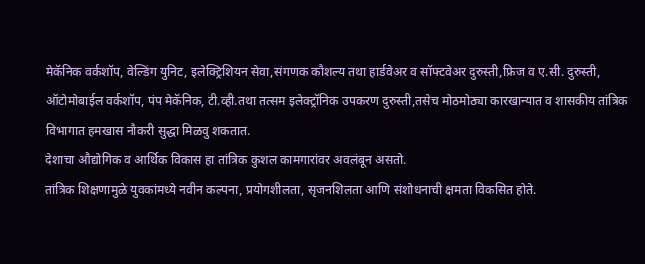मेकॅनिक वर्कशॉप, वेल्डिंग युनिट, इलेक्ट्रिशियन सेवा,संगणक कौशल्य तथा हार्डवेअर व सॉफ्टवेअर दुरुस्ती,फ्रिज व ए.सी. दुरुस्ती, ऑटोमोबाईल वर्कशॉप, पंप मेकॅनिक, टी.व्ही.तथा तत्सम इलेक्ट्रॉनिक उपकरण दुरुस्ती,तसेच मोठमोठ्या कारखान्यात व शासकीय तांत्रिक विभागात हमखास नौकरी सुद्धा मिळवु शकतात.
देशाचा औद्योगिक व आर्थिक विकास हा तांत्रिक कुशल कामगारांवर अवलंबून असतो.
तांत्रिक शिक्षणामुळे युवकांमध्ये नवीन कल्पना, प्रयोगशीलता, सृजनशिलता आणि संशोधनाची क्षमता विकसित होते.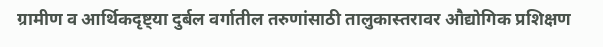ग्रामीण व आर्थिकदृष्ट्या दुर्बल वर्गातील तरुणांसाठी तालुकास्तरावर औद्योगिक प्रशिक्षण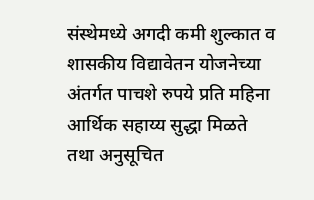संस्थेमध्ये अगदी कमी शुल्कात व शासकीय विद्यावेतन योजनेच्या अंतर्गत पाचशे रुपये प्रति महिना आर्थिक सहाय्य सुद्धा मिळते तथा अनुसूचित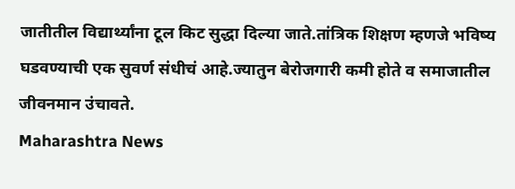जातीतील विद्यार्थ्यांना टूल किट सुद्धा दिल्या जाते.तांत्रिक शिक्षण म्हणजे भविष्य घडवण्याची एक सुवर्ण संधीचं आहे.ज्यातुन बेरोजगारी कमी होते व समाजातील जीवनमान उंचावते.
Maharashtra News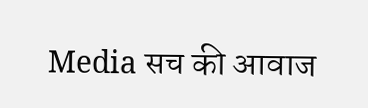Media सच की आवाज